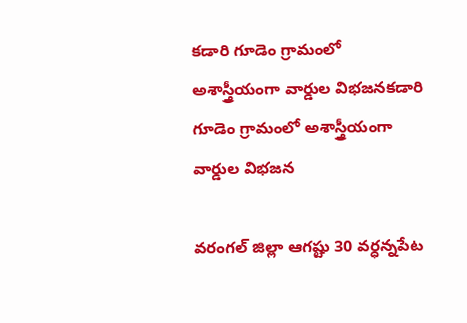కడారి గూడెం గ్రామంలో అశాస్త్రీయంగా వార్డుల విభజనకడారి గూడెం గ్రామంలో అశాస్త్రీయంగా వార్డుల విభజన

వరంగల్ జిల్లా ఆగష్టు 30 వర్ధన్నపేట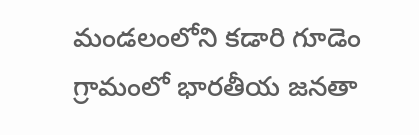మండలంలోని కడారి గూడెం గ్రామంలో భారతీయ జనతా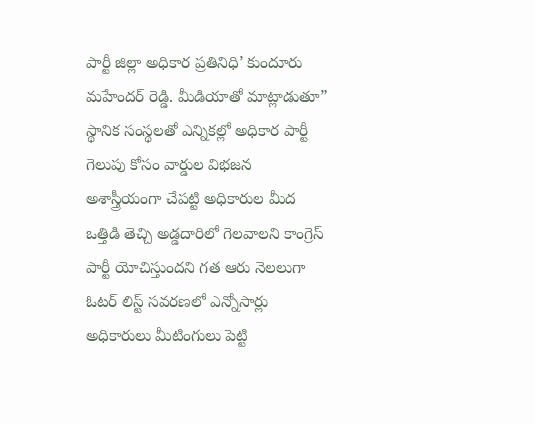పార్టీ జిల్లా అధికార ప్రతినిధి’ కుందూరు మహేందర్ రెడ్డి. మీడియాతో మాట్లాడుతూ” స్థానిక సంస్థలతో ఎన్నికల్లో అధికార పార్టీ గెలుపు కోసం వార్డుల విభజన అశాస్త్రీయంగా చేపట్టి అధికారుల మీద ఒత్తిడి తెచ్చి అడ్డదారిలో గెలవాలని కాంగ్రెస్ పార్టీ యోచిస్తుందని గత ఆరు నెలలుగా ఓటర్ లిస్ట్ సవరణలో ఎన్నోసార్లు అధికారులు మీటింగులు పెట్టి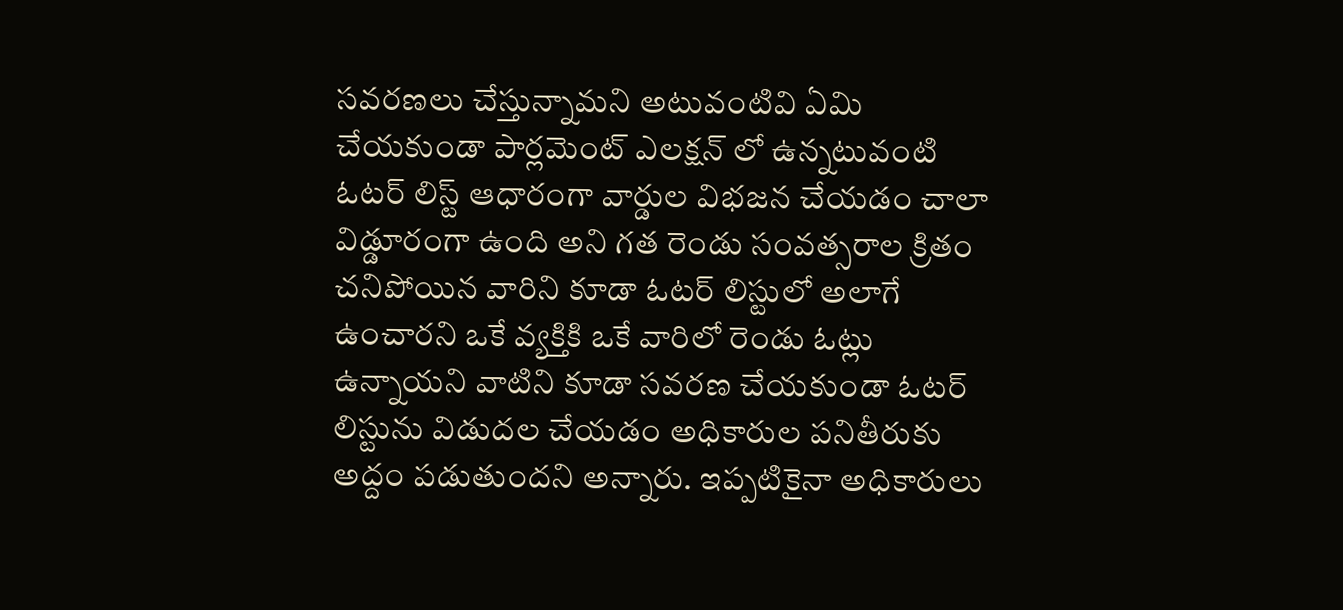సవరణలు చేస్తున్నామని అటువంటివి ఏమి చేయకుండా పార్లమెంట్ ఎలక్షన్ లో ఉన్నటువంటి ఓటర్ లిస్ట్ ఆధారంగా వార్డుల విభజన చేయడం చాలా విడ్డూరంగా ఉంది అని గత రెండు సంవత్సరాల క్రితం చనిపోయిన వారిని కూడా ఓటర్ లిస్టులో అలాగే ఉంచారని ఒకే వ్యక్తికి ఒకే వారిలో రెండు ఓట్లు ఉన్నాయని వాటిని కూడా సవరణ చేయకుండా ఓటర్ లిస్టును విడుదల చేయడం అధికారుల పనితీరుకు అద్దం పడుతుందని అన్నారు. ఇప్పటికైనా అధికారులు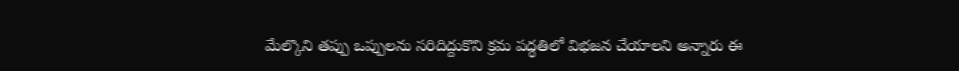మేల్కొని తప్పు ఒప్పులను సరిదిద్దుకొని క్రమ పద్ధతిలో విభజన చేయాలని అన్నారు ఈ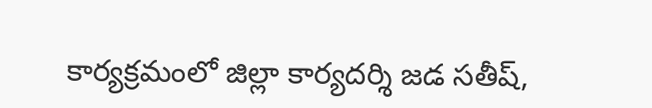కార్యక్రమంలో జిల్లా కార్యదర్శి జడ సతీష్,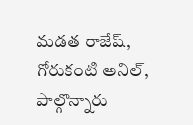మడత రాజేష్, గోరుకంటి అనిల్, పాల్గొన్నారు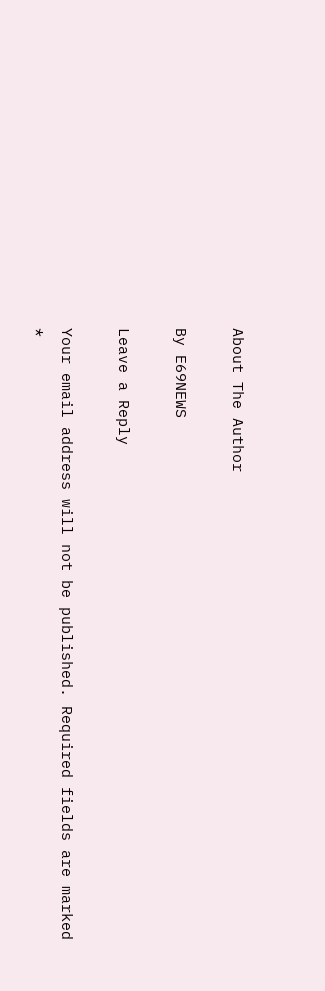About The Author

By E69NEWS

Leave a Reply

Your email address will not be published. Required fields are marked *